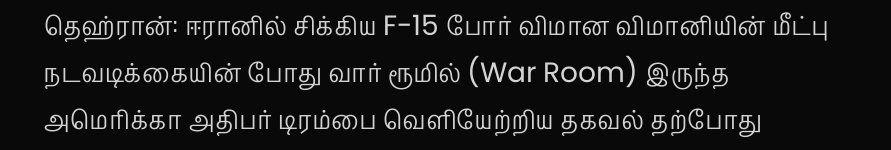தெஹ்ரான்: ஈரானில் சிக்கிய F-15 போர் விமான விமானியின் மீட்பு நடவடிக்கையின் போது வார் ரூமில் (War Room) இருந்த அமெரிக்கா அதிபர் டிரம்பை வெளியேற்றிய தகவல் தற்போது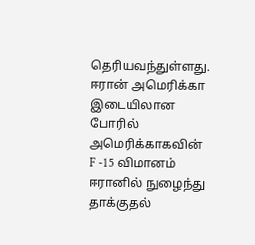தெரியவந்துள்ளது. ஈரான் அமெரிக்கா இடையிலான போரில் அமெரிக்காகவின் F -15 விமானம் ஈரானில் நுழைந்து தாக்குதல்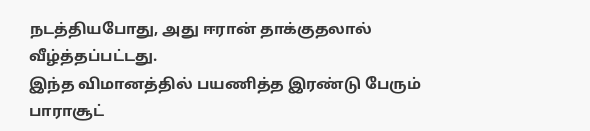நடத்தியபோது, அது ஈரான் தாக்குதலால் வீழ்த்தப்பட்டது.
இந்த விமானத்தில் பயணித்த இரண்டு பேரும் பாராசூட்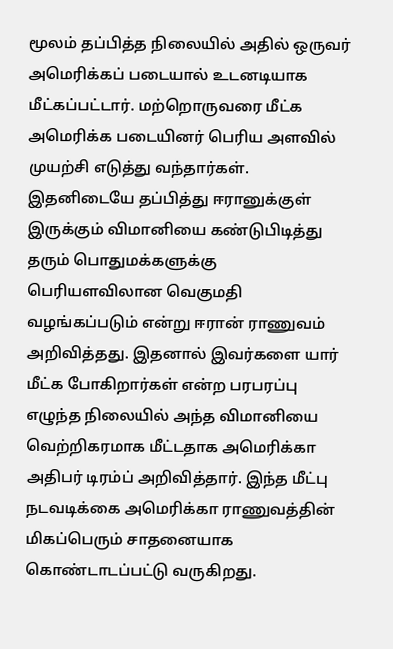மூலம் தப்பித்த நிலையில் அதில் ஒருவர் அமெரிக்கப் படையால் உடனடியாக மீட்கப்பட்டார். மற்றொருவரை மீட்க அமெரிக்க படையினர் பெரிய அளவில் முயற்சி எடுத்து வந்தார்கள்.
இதனிடையே தப்பித்து ஈரானுக்குள் இருக்கும் விமானியை கண்டுபிடித்து தரும் பொதுமக்களுக்கு பெரியளவிலான வெகுமதி வழங்கப்படும் என்று ஈரான் ராணுவம் அறிவித்தது. இதனால் இவர்களை யார் மீட்க போகிறார்கள் என்ற பரபரப்பு எழுந்த நிலையில் அந்த விமானியை வெற்றிகரமாக மீட்டதாக அமெரிக்கா அதிபர் டிரம்ப் அறிவித்தார். இந்த மீட்பு நடவடிக்கை அமெரிக்கா ராணுவத்தின் மிகப்பெரும் சாதனையாக கொண்டாடப்பட்டு வருகிறது.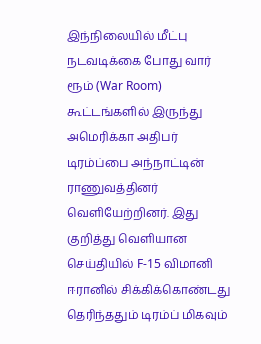இந்நிலையில் மீட்பு நடவடிக்கை போது வார் ரூம் (War Room) கூட்டங்களில் இருந்து அமெரிக்கா அதிபர் டிரம்ப்பை அந்நாட்டின் ராணுவத்தினர் வெளியேற்றினர். இது குறித்து வெளியான செய்தியில் F-15 விமானி ஈரானில் சிக்கிக்கொண்டது தெரிந்ததும் டிரம்ப் மிகவும்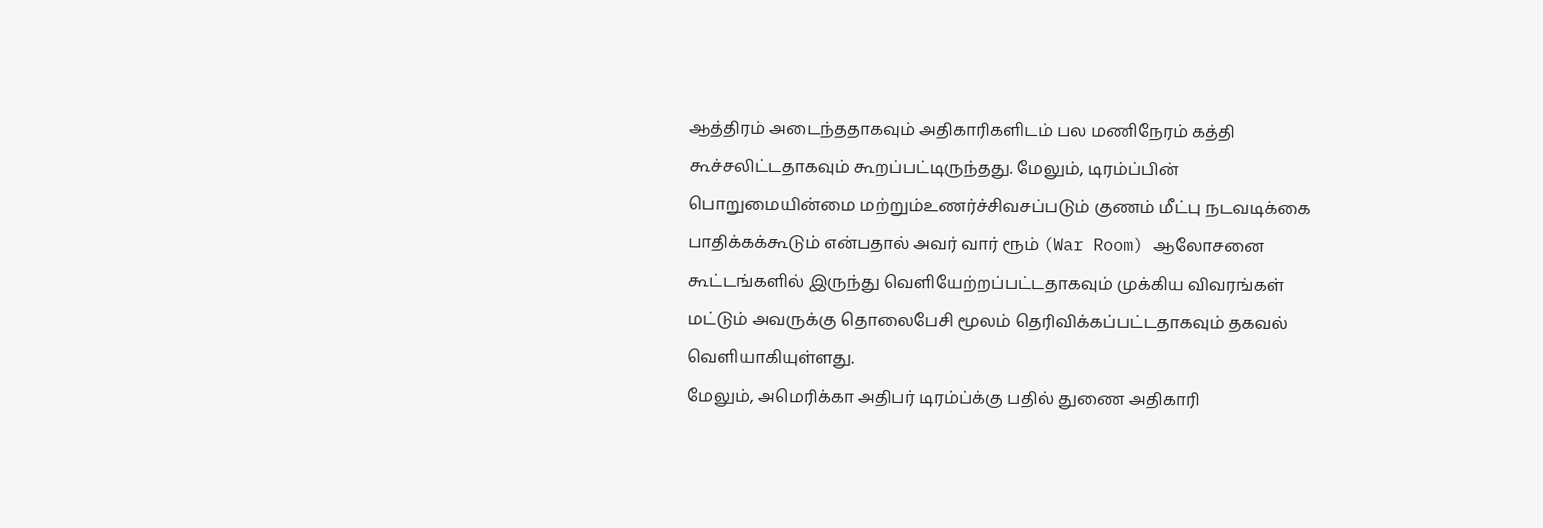ஆத்திரம் அடைந்ததாகவும் அதிகாரிகளிடம் பல மணிநேரம் கத்தி கூச்சலிட்டதாகவும் கூறப்பட்டிருந்தது. மேலும், டிரம்ப்பின் பொறுமையின்மை மற்றும்உணர்ச்சிவசப்படும் குணம் மீட்பு நடவடிக்கை பாதிக்கக்கூடும் என்பதால் அவர் வார் ரூம் (War Room) ஆலோசனை கூட்டங்களில் இருந்து வெளியேற்றப்பட்டதாகவும் முக்கிய விவரங்கள் மட்டும் அவருக்கு தொலைபேசி மூலம் தெரிவிக்கப்பட்டதாகவும் தகவல் வெளியாகியுள்ளது.
மேலும், அமெரிக்கா அதிபர் டிரம்ப்க்கு பதில் துணை அதிகாரி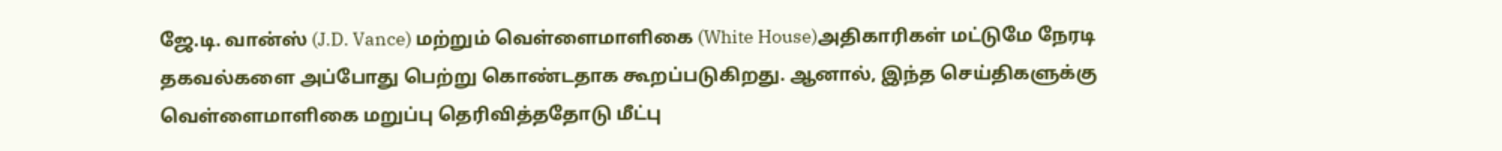ஜே.டி. வான்ஸ் (J.D. Vance) மற்றும் வெள்ளைமாளிகை (White House)அதிகாரிகள் மட்டுமே நேரடி தகவல்களை அப்போது பெற்று கொண்டதாக கூறப்படுகிறது. ஆனால், இந்த செய்திகளுக்கு வெள்ளைமாளிகை மறுப்பு தெரிவித்ததோடு மீட்பு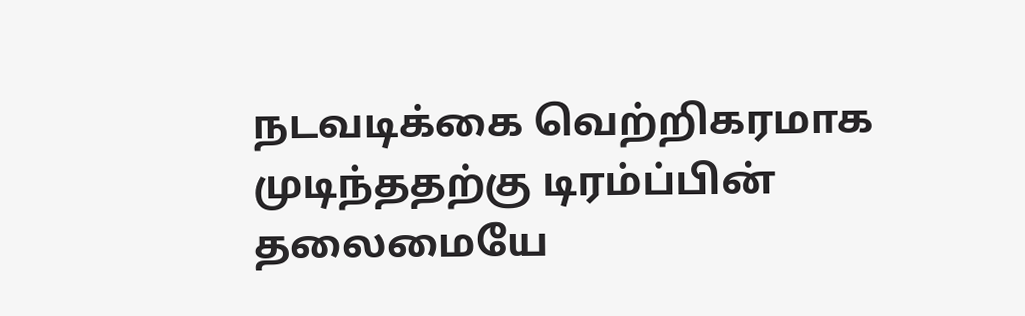நடவடிக்கை வெற்றிகரமாக முடிந்ததற்கு டிரம்ப்பின் தலைமையே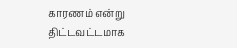காரணம் என்று திட்டவட்டமாக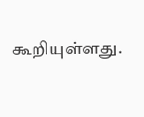கூறியுள்ளது.